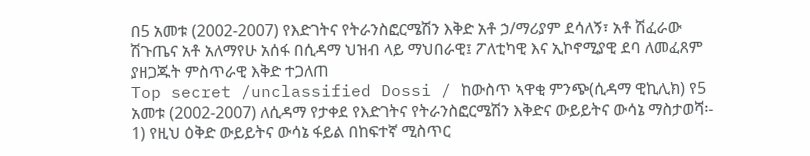በ5 አመቱ (2002-2007) የእድገትና የትራንስፎርሜሽን እቅድ አቶ ኃ/ማሪያም ደሳለኝ፣ አቶ ሽፈራው ሽጉጤና አቶ አለማየሁ አሰፋ በሲዳማ ህዝብ ላይ ማህበራዊ፤ ፖለቲካዊ እና ኢኮኖሚያዊ ደባ ለመፈጸም ያዘጋጁት ምስጥራዊ እቅድ ተጋለጠ
Top secret /unclassified Dossi / ከውስጥ ኣዋቂ ምንጭ(ሲዳማ ዊኪሊክ) የ5 አመቱ (2002-2007) ለሲዳማ የታቀደ የእድገትና የትራንስፎርሜሽን እቅድና ውይይትና ውሳኔ ማስታወሻ፡- 1) የዚህ ዕቅድ ውይይትና ውሳኔ ፋይል በከፍተኛ ሚስጥር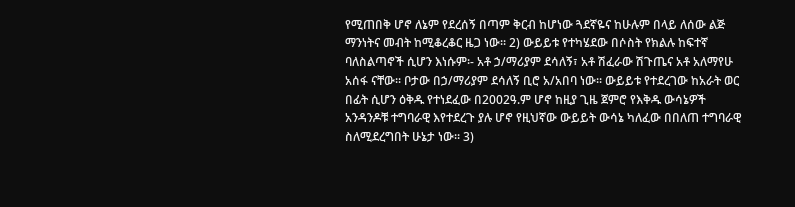የሚጠበቅ ሆኖ ለኔም የደረሰኝ በጣም ቅርብ ከሆነው ጓደኛዬና ከሁሉም በላይ ለሰው ልጅ ማንነትና መብት ከሚቆረቆር ዜጋ ነው፡፡ 2) ውይይቱ የተካሄደው በሶስት የክልሉ ከፍተኛ ባለስልጣኖች ሲሆን እነሱም፡- አቶ ኃ/ማሪያም ደሳለኝ፣ አቶ ሽፈራው ሽጉጤና አቶ አለማየሁ አሰፋ ናቸው፡፡ ቦታው በኃ/ማሪያም ደሳለኝ ቢሮ አ/አበባ ነው፡፡ ውይይቱ የተደረገው ከአራት ወር በፊት ሲሆን ዕቅዱ የተነደፈው በ2002ዓ.ም ሆኖ ከዚያ ጊዜ ጀምሮ የእቅዱ ውሳኔዎች አንዳንዶቹ ተግባራዊ እየተደረጉ ያሉ ሆኖ የዚህኛው ውይይት ውሳኔ ካለፈው በበለጠ ተግባራዊ ስለሚደረግበት ሁኔታ ነው፡፡ 3)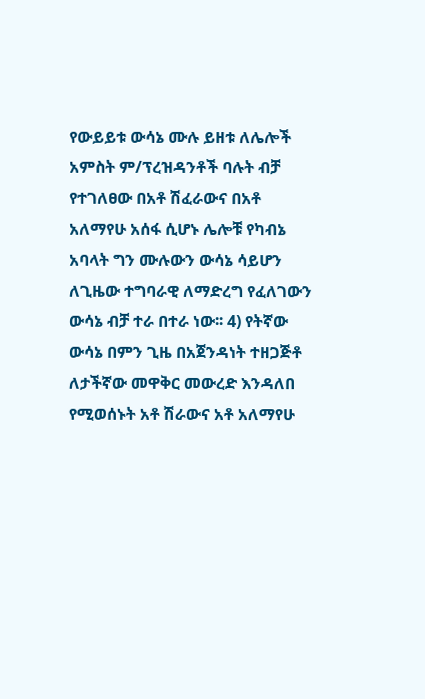የውይይቱ ውሳኔ ሙሉ ይዘቱ ለሌሎች አምስት ም/ፕረዝዳንቶች ባሉት ብቻ የተገለፀው በአቶ ሽፈራውና በአቶ አለማየሁ አሰፋ ሲሆኑ ሌሎቹ የካብኔ አባላት ግን ሙሉውን ውሳኔ ሳይሆን ለጊዜው ተግባራዊ ለማድረግ የፈለገውን ውሳኔ ብቻ ተራ በተራ ነው፡፡ 4) የትኛው ውሳኔ በምን ጊዜ በአጀንዳነት ተዘጋጅቶ ለታችኛው መዋቅር መውረድ እንዳለበ የሚወሰኑት አቶ ሽራውና አቶ አለማየሁ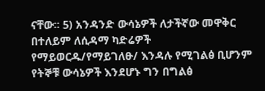ናቸው፡፡ 5) አንዳንድ ውሳኔዎች ለታችኛው መዋቅር በተለይም ለሲዳማ ካድሬዎች የማይወርዱ/የማይገለፁ/ እንዳሉ የሚገልፅ ቢሆንም የትኞቹ ውሳኔዎች እንደሆኑ ግን በግልፅ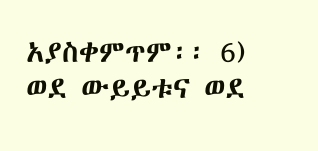አያስቀምጥም፡፡ 6) ወደ ውይይቱና ወደ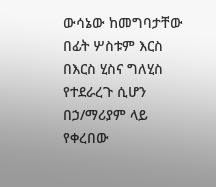ውሳኔው ከመግባታቸው በፊት ሦስቱም እርስ በእርስ ሂስና ግለሂስ የተደራረጉ ሲሆን በኃ/ማሪያም ላይ የቀረበው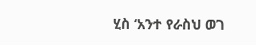ሂስ ‘አንተ የራስህ ወገ